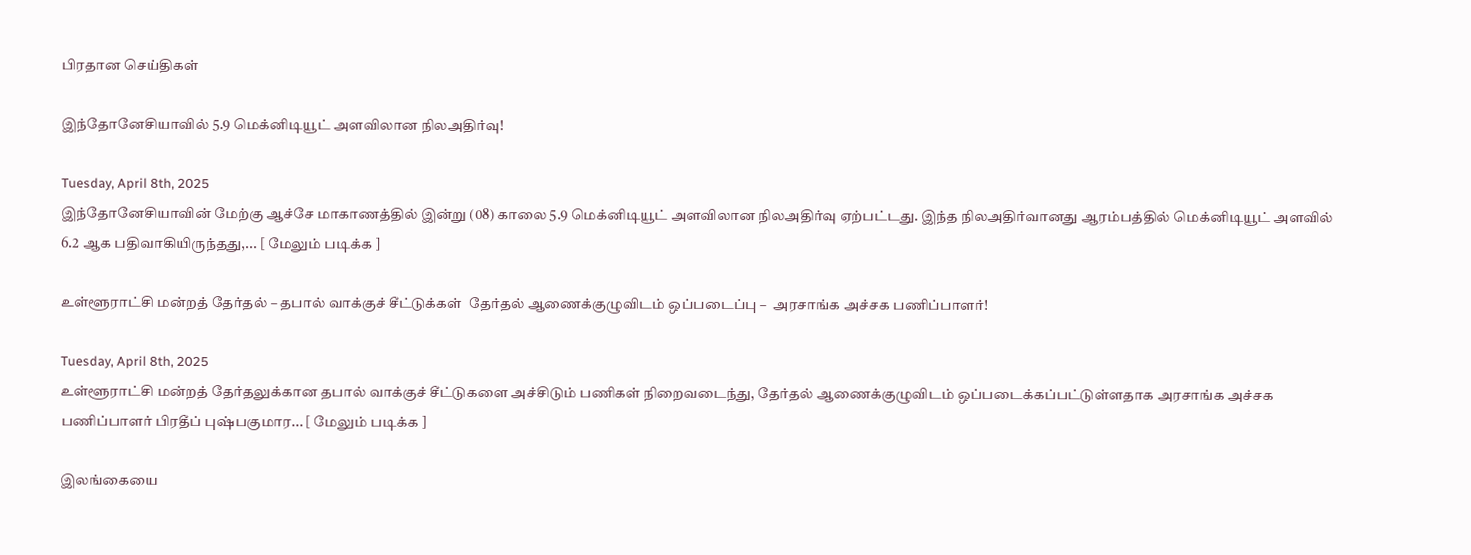பிரதான செய்திகள்

இந்தோனேசியாவில் 5.9 மெக்னிடியூட் அளவிலான நிலஅதிர்வு!

Tuesday, April 8th, 2025
இந்தோனேசியாவின் மேற்கு ஆச்சே மாகாணத்தில் இன்று (08) காலை 5.9 மெக்னிடியூட் அளவிலான நிலஅதிர்வு ஏற்பட்டது. இந்த நிலஅதிர்வானது ஆரம்பத்தில் மெக்னிடியூட் அளவில் 6.2 ஆக பதிவாகியிருந்தது,... [ மேலும் படிக்க ]

உள்ளூராட்சி மன்றத் தேர்தல் – தபால் வாக்குச் சீட்டுக்கள்  தேர்தல் ஆணைக்குழுவிடம் ஒப்படைப்பு –  அரசாங்க அச்சக பணிப்பாளர்!

Tuesday, April 8th, 2025
உள்ளூராட்சி மன்றத் தேர்தலுக்கான தபால் வாக்குச் சீட்டுகளை அச்சிடும் பணிகள் நிறைவடைந்து, தேர்தல் ஆணைக்குழுவிடம் ஒப்படைக்கப்பட்டுள்ளதாக அரசாங்க அச்சக பணிப்பாளர் பிரதீப் புஷ்பகுமார... [ மேலும் படிக்க ]

இலங்கையை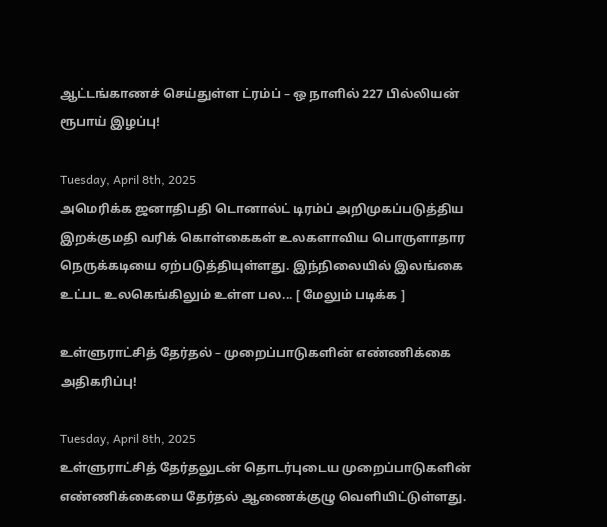ஆட்டங்காணச் செய்துள்ள ட்ரம்ப் – ஒ நாளில் 227 பில்லியன் ரூபாய் இழப்பு!

Tuesday, April 8th, 2025
அமெரிக்க ஜனாதிபதி டொனால்ட் டிரம்ப் அறிமுகப்படுத்திய இறக்குமதி வரிக் கொள்கைகள் உலகளாவிய பொருளாதார நெருக்கடியை ஏற்படுத்தியுள்ளது. இந்நிலையில் இலங்கை உட்பட உலகெங்கிலும் உள்ள பல... [ மேலும் படிக்க ]

உள்ளுராட்சித் தேர்தல் – முறைப்பாடுகளின் எண்ணிக்கை அதிகரிப்பு!

Tuesday, April 8th, 2025
உள்ளுராட்சித் தேர்தலுடன் தொடர்புடைய முறைப்பாடுகளின் எண்ணிக்கையை தேர்தல் ஆணைக்குழு வெளியிட்டுள்ளது.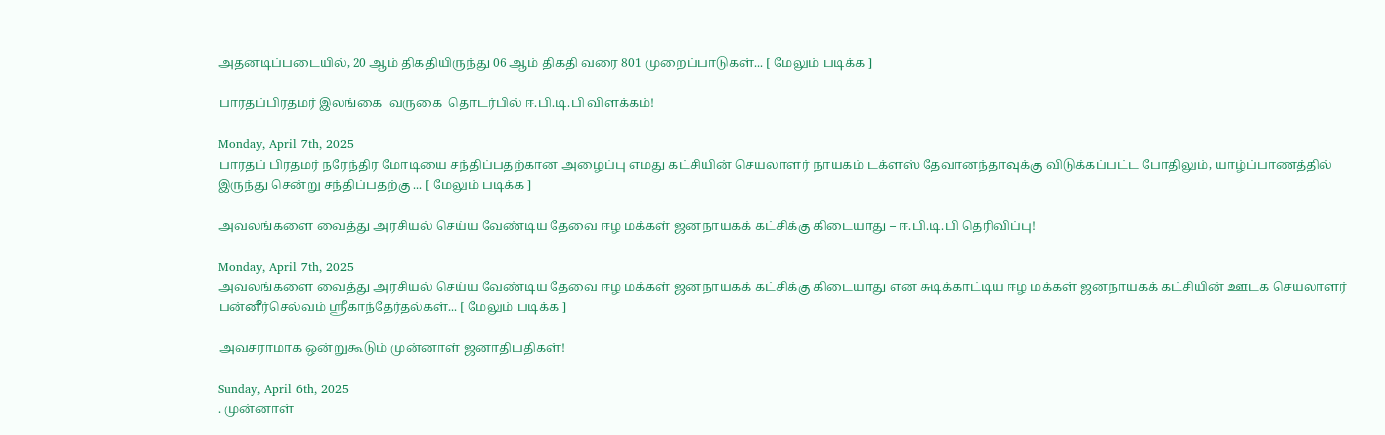அதனடிப்படையில், 20 ஆம் திகதியிருந்து 06 ஆம் திகதி வரை 801 முறைப்பாடுகள்... [ மேலும் படிக்க ]

பாரதப்பிரதமர் இலங்கை  வருகை  தொடர்பில் ஈ.பி.டி.பி விளக்கம்!

Monday, April 7th, 2025
பாரதப் பிரதமர் நரேந்திர மோடியை சந்திப்பதற்கான அழைப்பு எமது கட்சியின் செயலாளர் நாயகம் டக்ளஸ் தேவானந்தாவுக்கு விடுக்கப்பட்ட போதிலும், யாழ்ப்பாணத்தில் இருந்து சென்று சந்திப்பதற்கு ... [ மேலும் படிக்க ]

அவலங்களை வைத்து அரசியல் செய்ய வேண்டிய தேவை ஈழ மக்கள் ஜனநாயகக் கட்சிக்கு கிடையாது – ஈ.பி.டி.பி தெரிவிப்பு!

Monday, April 7th, 2025
அவலங்களை வைத்து அரசியல் செய்ய வேண்டிய தேவை ஈழ மக்கள் ஜனநாயகக் கட்சிக்கு கிடையாது என சுடிக்காட்டிய ஈழ மக்கள் ஜனநாயகக் கட்சியின் ஊடக செயலாளர் பன்னீர்செல்வம் ஸ்ரீகாந்தேர்தல்கள்... [ மேலும் படிக்க ]

அவசராமாக ஒன்றுகூடும் முன்னாள் ஜனாதிபதிகள்!

Sunday, April 6th, 2025
. முன்னாள்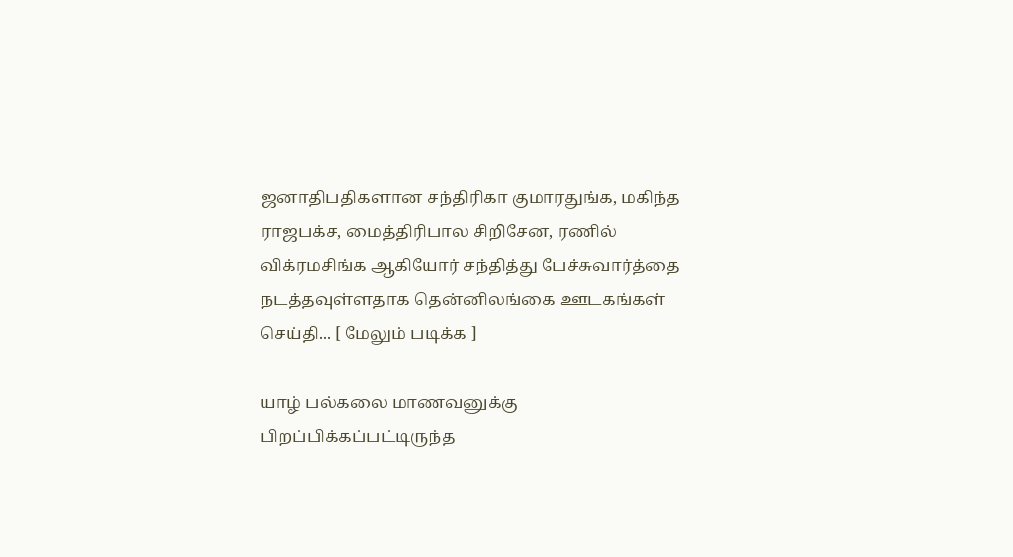ஜனாதிபதிகளான சந்திரிகா குமாரதுங்க, மகிந்த ராஜபக்ச, மைத்திரிபால சிறிசேன, ரணில் விக்ரமசிங்க ஆகியோர் சந்தித்து பேச்சுவார்த்தை நடத்தவுள்ளதாக தென்னிலங்கை ஊடகங்கள் செய்தி... [ மேலும் படிக்க ]

யாழ் பல்கலை மாணவனுக்கு பிறப்பிக்கப்பட்டிருந்த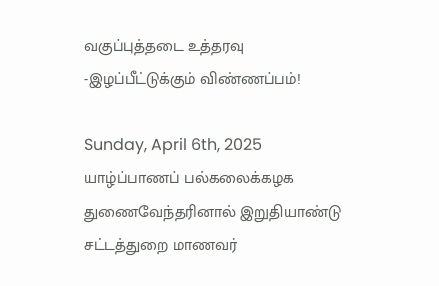வகுப்புத்தடை உத்தரவு -இழப்பீட்டுக்கும் விண்ணப்பம்!

Sunday, April 6th, 2025
யாழ்ப்பாணப் பல்கலைக்கழக துணைவேந்தரினால் இறுதியாண்டு சட்டத்துறை மாணவர்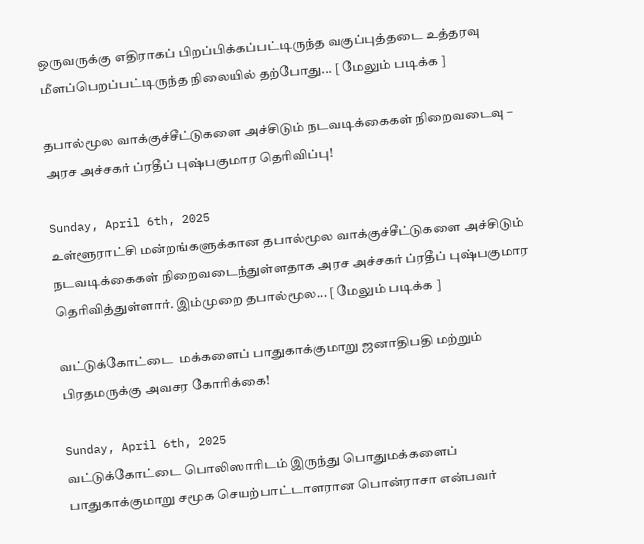ஒருவருக்கு எதிராகப் பிறப்பிக்கப்பட்டிருந்த வகுப்புத்தடை உத்தரவு மீளப்பெறப்பட்டிருந்த நிலையில் தற்போது... [ மேலும் படிக்க ]

தபால்மூல வாக்குச்சீட்டுகளை அச்சிடும் நடவடிக்கைகள் நிறைவடைவு – அரச அச்சகர் ப்ரதீப் புஷ்பகுமார தெரிவிப்பு!

Sunday, April 6th, 2025
உள்ளூராட்சி மன்றங்களுக்கான தபால்மூல வாக்குச்சீட்டுகளை அச்சிடும் நடவடிக்கைகள் நிறைவடைந்துள்ளதாக அரச அச்சகர் ப்ரதீப் புஷ்பகுமார தெரிவித்துள்ளார். இம்முறை தபால்மூல... [ மேலும் படிக்க ]

வட்டுக்கோட்டை  மக்களைப் பாதுகாக்குமாறு ஜனாதிபதி மற்றும் பிரதமருக்கு அவசர கோரிக்கை!

Sunday, April 6th, 2025
வட்டுக்கோட்டை பொலிஸாரிடம் இருந்து பொதுமக்களைப் பாதுகாக்குமாறு சமூக செயற்பாட்டாளரான பொன்ராசா என்பவர்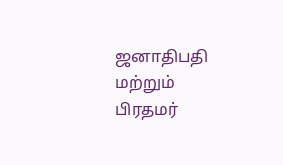ஜனாதிபதி மற்றும் பிரதமர்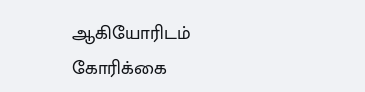ஆகியோரிடம் கோரிக்கை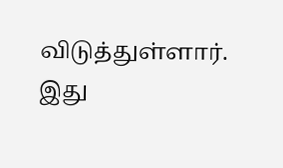விடுத்துள்ளார். இது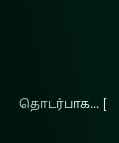தொடர்பாக... [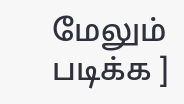மேலும் படிக்க ]